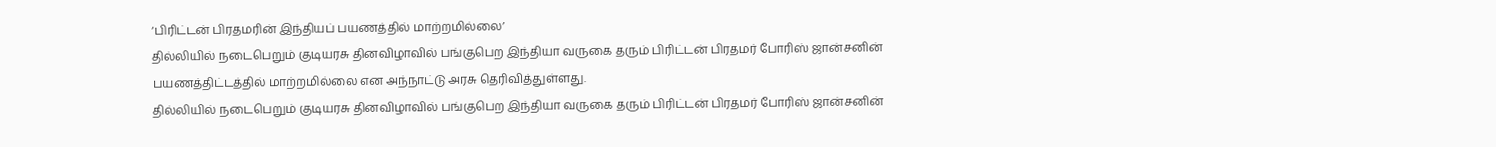‘பிரிட்டன் பிரதமரின் இந்தியப் பயணத்தில் மாற்றமில்லை’
தில்லியில் நடைபெறும் குடியரசு தினவிழாவில் பங்குபெற இந்தியா வருகை தரும் பிரிட்டன் பிரதமர் போரிஸ் ஜான்சனின் பயணத்திட்டத்தில் மாற்றமில்லை என அந்நாட்டு அரசு தெரிவித்துள்ளது.
தில்லியில் நடைபெறும் குடியரசு தினவிழாவில் பங்குபெற இந்தியா வருகை தரும் பிரிட்டன் பிரதமர் போரிஸ் ஜான்சனின்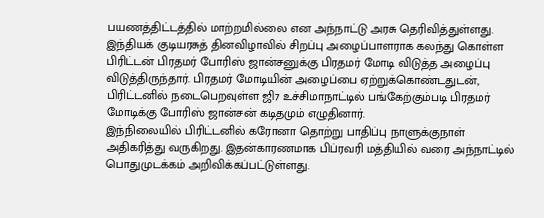பயணத்திட்டத்தில் மாற்றமில்லை என அந்நாட்டு அரசு தெரிவித்துள்ளது.
இந்தியக் குடியரசுத் தினவிழாவில் சிறப்பு அழைப்பாளராக கலந்து கொள்ள பிரிட்டன் பிரதமர் போரிஸ் ஜான்சனுக்கு பிரதமர் மோடி விடுத்த அழைப்பு விடுத்திருந்தார். பிரதமர் மோடியின் அழைப்பை ஏற்றுக்கொண்டதுடன், பிரிட்டனில் நடைபெறவுள்ள ஜி7 உச்சிமாநாட்டில் பங்கேற்கும்படி பிரதமர் மோடிக்கு போரிஸ் ஜான்சன் கடிதமும் எழுதினார்.
இந்நிலையில் பிரிட்டனில் கரோனா தொற்று பாதிப்பு நாளுக்குநாள் அதிகரித்து வருகிறது. இதன்காரணமாக பிப்ரவரி மத்தியில் வரை அந்நாட்டில் பொதுமுடக்கம் அறிவிக்கப்பட்டுள்ளது.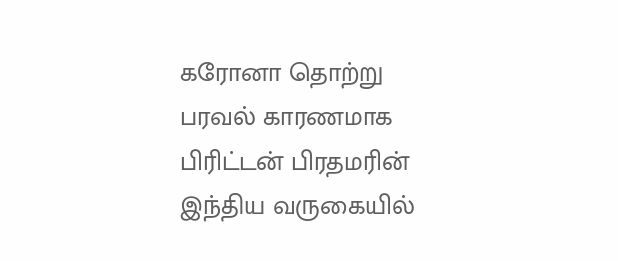கரோனா தொற்று பரவல் காரணமாக பிரிட்டன் பிரதமரின் இந்திய வருகையில்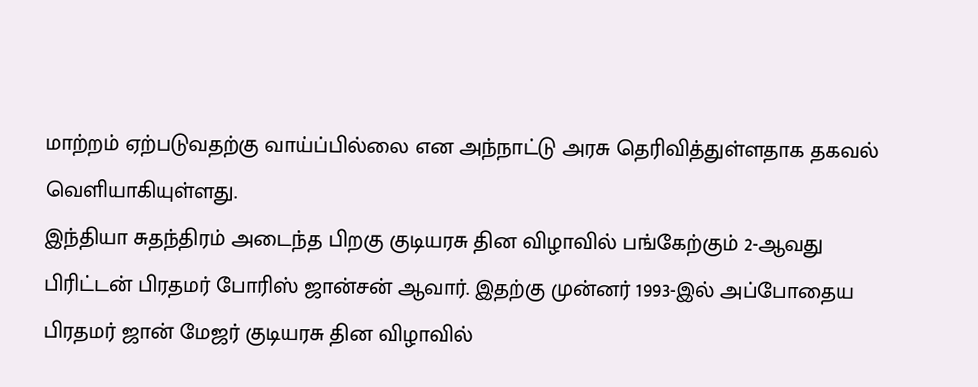மாற்றம் ஏற்படுவதற்கு வாய்ப்பில்லை என அந்நாட்டு அரசு தெரிவித்துள்ளதாக தகவல் வெளியாகியுள்ளது.
இந்தியா சுதந்திரம் அடைந்த பிறகு குடியரசு தின விழாவில் பங்கேற்கும் 2-ஆவது பிரிட்டன் பிரதமர் போரிஸ் ஜான்சன் ஆவார். இதற்கு முன்னர் 1993-இல் அப்போதைய பிரதமர் ஜான் மேஜர் குடியரசு தின விழாவில்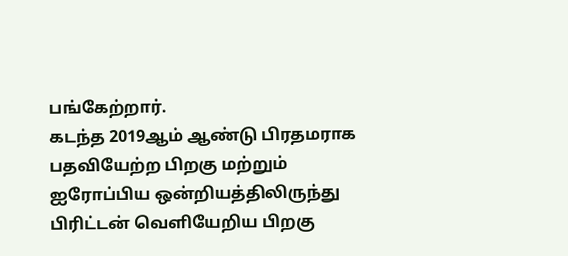பங்கேற்றார்.
கடந்த 2019ஆம் ஆண்டு பிரதமராக பதவியேற்ற பிறகு மற்றும் ஐரோப்பிய ஒன்றியத்திலிருந்து பிரிட்டன் வெளியேறிய பிறகு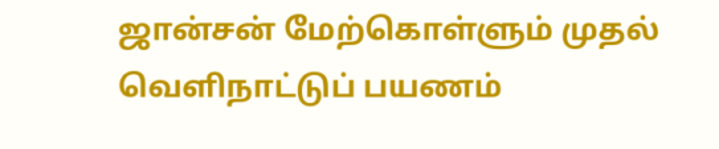ஜான்சன் மேற்கொள்ளும் முதல் வெளிநாட்டுப் பயணம்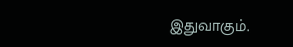இதுவாகும்.